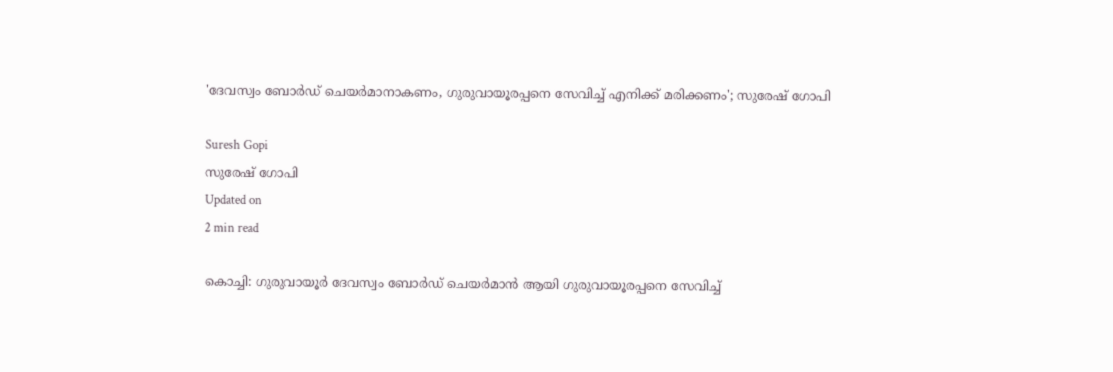'ദേവസ്വം ബോര്‍ഡ് ചെയര്‍മാനാകണം, ഗുരുവായൂരപ്പനെ സേവിച്ച് എനിക്ക് മരിക്കണം'; സുരേഷ് ഗോപി

Suresh Gopi
സുരേഷ് ഗോപി
Updated on
2 min read

കൊച്ചി: ഗുരുവായൂര്‍ ദേവസ്വം ബോര്‍ഡ് ചെയര്‍മാന്‍ ആയി ഗുരുവായൂരപ്പനെ സേവിച്ച്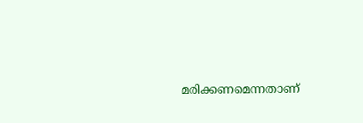മരിക്കണമെന്നതാണ്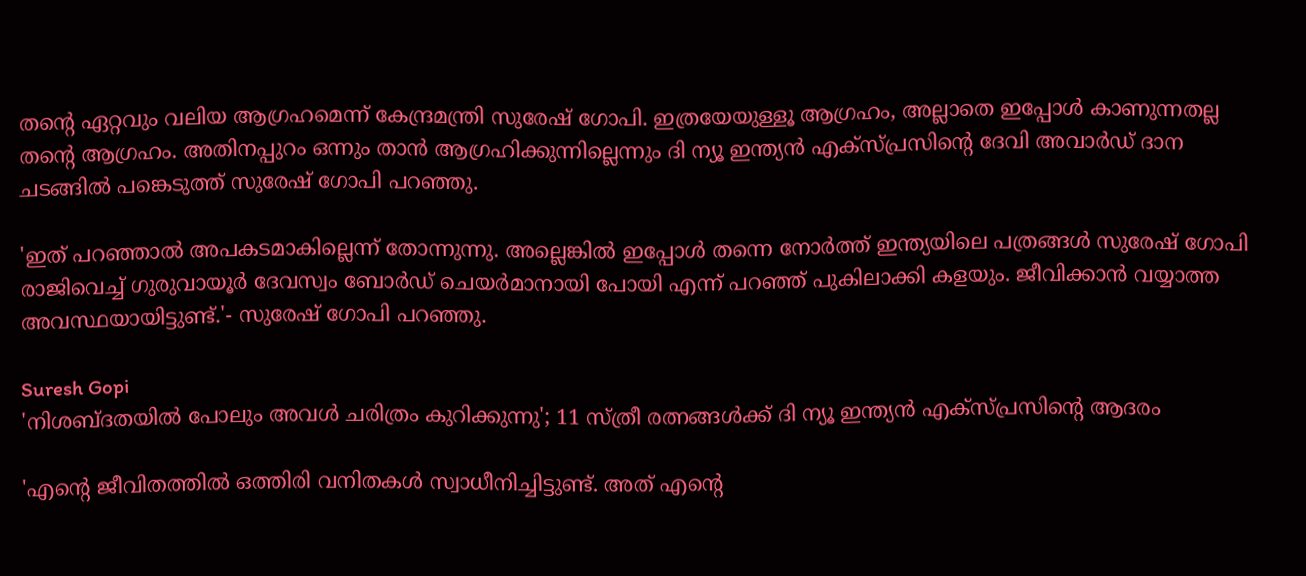തന്റെ ഏറ്റവും വലിയ ആഗ്രഹമെന്ന് കേന്ദ്രമന്ത്രി സുരേഷ് ഗോപി. ഇത്രയേയുള്ളൂ ആഗ്രഹം, അല്ലാതെ ഇപ്പോള്‍ കാണുന്നതല്ല തന്റെ ആഗ്രഹം. അതിനപ്പുറം ഒന്നും താന്‍ ആഗ്രഹിക്കുന്നില്ലെന്നും ദി ന്യൂ ഇന്ത്യന്‍ എക്‌സ്പ്രസിന്റെ ദേവി അവാര്‍ഡ് ദാന ചടങ്ങില്‍ പങ്കെടുത്ത് സുരേഷ് ഗോപി പറഞ്ഞു.

'ഇത് പറഞ്ഞാല്‍ അപകടമാകില്ലെന്ന് തോന്നുന്നു. അല്ലെങ്കില്‍ ഇപ്പോള്‍ തന്നെ നോര്‍ത്ത് ഇന്ത്യയിലെ പത്രങ്ങള്‍ സുരേഷ് ഗോപി രാജിവെച്ച് ഗുരുവായൂര്‍ ദേവസ്വം ബോര്‍ഡ് ചെയര്‍മാനായി പോയി എന്ന് പറഞ്ഞ് പുകിലാക്കി കളയും. ജീവിക്കാന്‍ വയ്യാത്ത അവസ്ഥയായിട്ടുണ്ട്.'- സുരേഷ് ഗോപി പറഞ്ഞു.

Suresh Gopi
'നിശബ്ദതയില്‍ പോലും അവള്‍ ചരിത്രം കുറിക്കുന്നു'; 11 സ്ത്രീ രത്നങ്ങൾക്ക് ദി ന്യൂ ഇന്ത്യന്‍ എക്‌സ്പ്രസിന്റെ ആദരം

'എന്റെ ജീവിതത്തില്‍ ഒത്തിരി വനിതകള്‍ സ്വാധീനിച്ചിട്ടുണ്ട്. അത് എന്റെ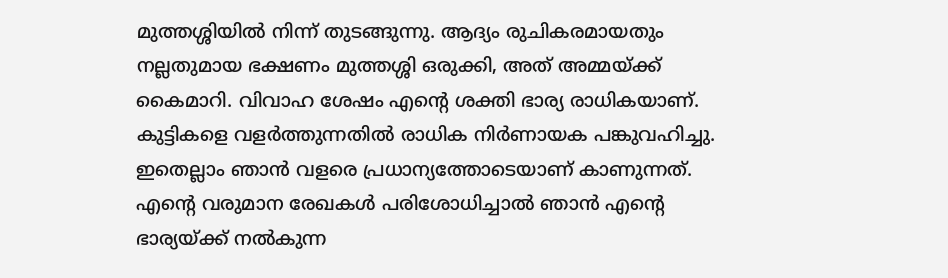മുത്തശ്ശിയില്‍ നിന്ന് തുടങ്ങുന്നു. ആദ്യം രുചികരമായതും നല്ലതുമായ ഭക്ഷണം മുത്തശ്ശി ഒരുക്കി, അത് അമ്മയ്ക്ക് കൈമാറി. വിവാഹ ശേഷം എന്റെ ശക്തി ഭാര്യ രാധികയാണ്. കുട്ടികളെ വളര്‍ത്തുന്നതില്‍ രാധിക നിര്‍ണായക പങ്കുവഹിച്ചു. ഇതെല്ലാം ഞാന്‍ വളരെ പ്രധാന്യത്തോടെയാണ് കാണുന്നത്. എന്റെ വരുമാന രേഖകള്‍ പരിശോധിച്ചാല്‍ ഞാന്‍ എന്റെ ഭാര്യയ്ക്ക് നല്‍കുന്ന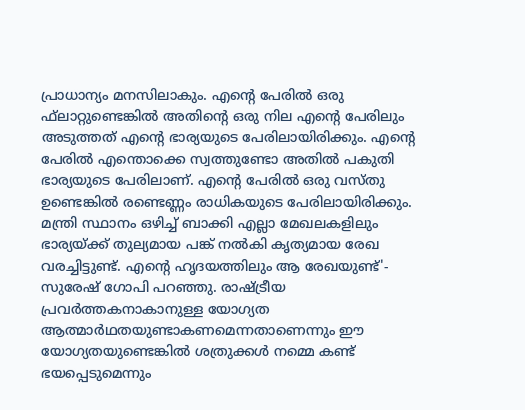പ്രാധാന്യം മനസിലാകും. എന്റെ പേരില്‍ ഒരു ഫ്‌ലാറ്റുണ്ടെങ്കില്‍ അതിന്റെ ഒരു നില എന്റെ പേരിലും അടുത്തത് എന്റെ ഭാര്യയുടെ പേരിലായിരിക്കും. എന്റെ പേരില്‍ എന്തൊക്കെ സ്വത്തുണ്ടോ അതില്‍ പകുതി ഭാര്യയുടെ പേരിലാണ്. എന്റെ പേരില്‍ ഒരു വസ്തു ഉണ്ടെങ്കില്‍ രണ്ടെണ്ണം രാധികയുടെ പേരിലായിരിക്കും. മന്ത്രി സ്ഥാനം ഒഴിച്ച് ബാക്കി എല്ലാ മേഖലകളിലും ഭാര്യയ്ക്ക് തുല്യമായ പങ്ക് നല്‍കി കൃത്യമായ രേഖ വരച്ചിട്ടുണ്ട്. എന്റെ ഹൃദയത്തിലും ആ രേഖയുണ്ട്'- സുരേഷ് ഗോപി പറഞ്ഞു. രാഷ്ട്രീയ പ്രവര്‍ത്തകനാകാനുള്ള യോഗ്യത ആത്മാര്‍ഥതയുണ്ടാകണമെന്നതാണെന്നും ഈ യോഗ്യതയുണ്ടെങ്കില്‍ ശത്രുക്കള്‍ നമ്മെ കണ്ട് ഭയപ്പെടുമെന്നും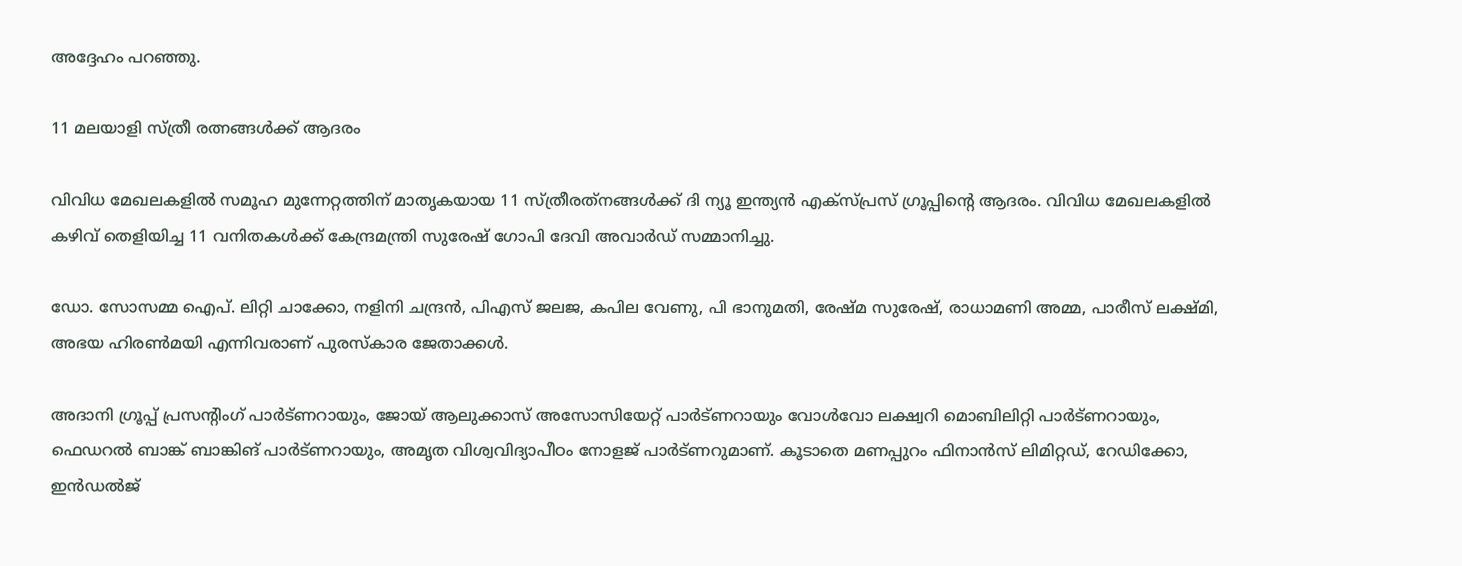അദ്ദേഹം പറഞ്ഞു.

11 മലയാളി സ്ത്രീ രത്നങ്ങള്‍ക്ക് ആദരം

വിവിധ മേഖലകളില്‍ സമൂഹ മുന്നേറ്റത്തിന് മാതൃകയായ 11 സ്ത്രീരത്‌നങ്ങള്‍ക്ക് ദി ന്യൂ ഇന്ത്യന്‍ എക്സ്പ്രസ് ഗ്രൂപ്പിന്റെ ആദരം. വിവിധ മേഖലകളില്‍ കഴിവ് തെളിയിച്ച 11 വനിതകള്‍ക്ക് കേന്ദ്രമന്ത്രി സുരേഷ് ഗോപി ദേവി അവാര്‍ഡ് സമ്മാനിച്ചു.

ഡോ. സോസമ്മ ഐപ്. ലിറ്റി ചാക്കോ, നളിനി ചന്ദ്രന്‍, പിഎസ് ജലജ, കപില വേണു, പി ഭാനുമതി, രേഷ്മ സുരേഷ്, രാധാമണി അമ്മ, പാരീസ് ലക്ഷ്മി, അഭയ ഹിരണ്‍മയി എന്നിവരാണ് പുരസ്‌കാര ജേതാക്കള്‍.

അദാനി ഗ്രൂപ്പ് പ്രസന്റിംഗ് പാര്‍ട്ണറായും, ജോയ് ആലുക്കാസ് അസോസിയേറ്റ് പാര്‍ട്ണറായും വോള്‍വോ ലക്ഷ്വറി മൊബിലിറ്റി പാര്‍ട്ണറായും, ഫെഡറല്‍ ബാങ്ക് ബാങ്കിങ് പാര്‍ട്ണറായും, അമൃത വിശ്വവിദ്യാപീഠം നോളജ് പാര്‍ട്ണറുമാണ്. കൂടാതെ മണപ്പുറം ഫിനാന്‍സ് ലിമിറ്റഡ്, റേഡിക്കോ, ഇന്‍ഡല്‍ജ്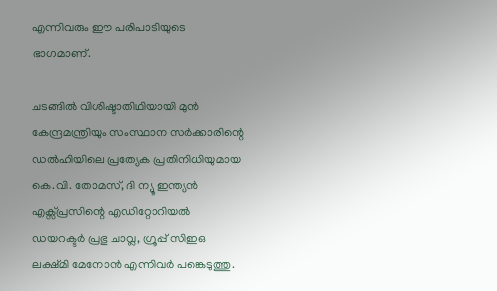എന്നിവരും ഈ പരിപാടിയുടെ ഭാഗമാണ്.

ചടങ്ങില്‍ വിശിഷ്ടാതിഥിയായി മുന്‍ കേന്ദ്രമന്ത്രിയും സംസ്ഥാന സര്‍ക്കാരിന്റെ ഡല്‍ഹിയിലെ പ്രത്യേക പ്രതിനിധിയുമായ കെ.വി. തോമസ്, ദി ന്യൂ ഇന്ത്യന്‍ എക്സ്പ്രസിന്റെ എഡിറ്റോറിയല്‍ ഡയറക്ടര്‍ പ്രഭു ചാവ്ല, ഗ്രൂപ്പ് സിഇഒ ലക്ഷ്മി മേനോന്‍ എന്നിവര്‍ പങ്കെടുത്തു.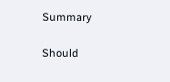Summary

Should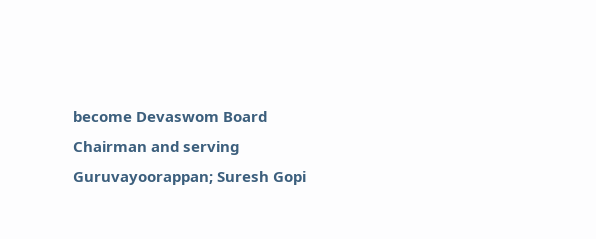become Devaswom Board Chairman and serving Guruvayoorappan; Suresh Gopi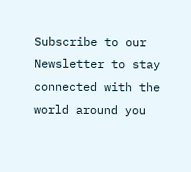Subscribe to our Newsletter to stay connected with the world around you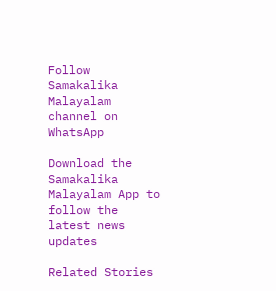Follow Samakalika Malayalam channel on WhatsApp

Download the Samakalika Malayalam App to follow the latest news updates

Related Stories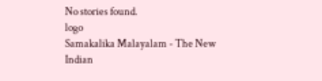No stories found.
logo
Samakalika Malayalam - The New Indian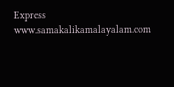Express
www.samakalikamalayalam.com